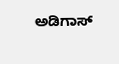ಅಡಿಗಾಸ್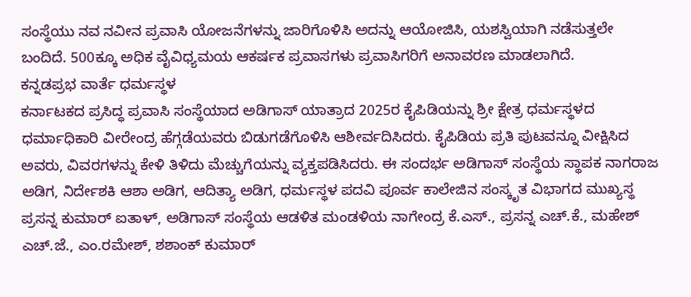ಸಂಸ್ಥೆಯು ನವ ನವೀನ ಪ್ರವಾಸಿ ಯೋಜನೆಗಳನ್ನು ಜಾರಿಗೊಳಿಸಿ ಅದನ್ನು ಆಯೋಜಿಸಿ, ಯಶಸ್ವಿಯಾಗಿ ನಡೆಸುತ್ತಲೇ ಬಂದಿದೆ. 500ಕ್ಕೂ ಅಧಿಕ ವೈವಿಧ್ಯಮಯ ಆಕರ್ಷಕ ಪ್ರವಾಸಗಳು ಪ್ರವಾಸಿಗರಿಗೆ ಅನಾವರಣ ಮಾಡಲಾಗಿದೆ.
ಕನ್ನಡಪ್ರಭ ವಾರ್ತೆ ಧರ್ಮಸ್ಥಳ
ಕರ್ನಾಟಕದ ಪ್ರಸಿದ್ಧ ಪ್ರವಾಸಿ ಸಂಸ್ಥೆಯಾದ ಅಡಿಗಾಸ್ ಯಾತ್ರಾದ 2025ರ ಕೈಪಿಡಿಯನ್ನು ಶ್ರೀ ಕ್ಷೇತ್ರ ಧರ್ಮಸ್ಥಳದ ಧರ್ಮಾಧಿಕಾರಿ ವೀರೇಂದ್ರ ಹೆಗ್ಗಡೆಯವರು ಬಿಡುಗಡೆಗೊಳಿಸಿ ಆಶೀರ್ವದಿಸಿದರು. ಕೈಪಿಡಿಯ ಪ್ರತಿ ಪುಟವನ್ನೂ ವೀಕ್ಷಿಸಿದ ಅವರು, ವಿವರಗಳನ್ನು ಕೇಳಿ ತಿಳಿದು ಮೆಚ್ಚುಗೆಯನ್ನು ವ್ಯಕ್ತಪಡಿಸಿದರು. ಈ ಸಂದರ್ಭ ಅಡಿಗಾಸ್ ಸಂಸ್ಥೆಯ ಸ್ಥಾಪಕ ನಾಗರಾಜ ಅಡಿಗ, ನಿರ್ದೇಶಕಿ ಆಶಾ ಅಡಿಗ, ಆದಿತ್ಯಾ ಅಡಿಗ, ಧರ್ಮಸ್ಥಳ ಪದವಿ ಪೂರ್ವ ಕಾಲೇಜಿನ ಸಂಸ್ಕೃತ ವಿಭಾಗದ ಮುಖ್ಯಸ್ಥ ಪ್ರಸನ್ನ ಕುಮಾರ್ ಐತಾಳ್, ಅಡಿಗಾಸ್ ಸಂಸ್ಥೆಯ ಆಡಳಿತ ಮಂಡಳಿಯ ನಾಗೇಂದ್ರ ಕೆ.ಎಸ್., ಪ್ರಸನ್ನ ಎಚ್.ಕೆ., ಮಹೇಶ್ ಎಚ್.ಜೆ., ಎಂ.ರಮೇಶ್, ಶಶಾಂಕ್ ಕುಮಾರ್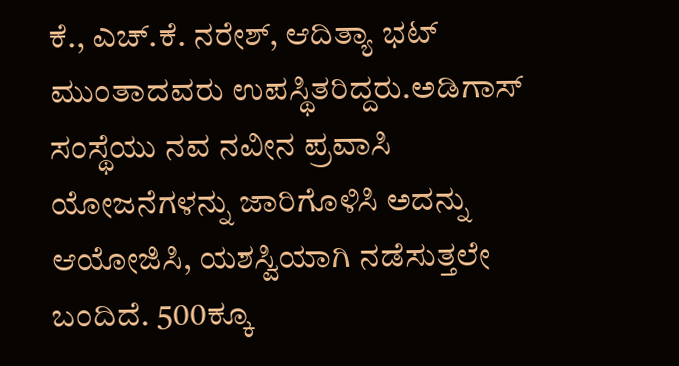ಕೆ., ಎಚ್.ಕೆ. ನರೇಶ್, ಆದಿತ್ಯಾ ಭಟ್ ಮುಂತಾದವರು ಉಪಸ್ಥಿತರಿದ್ದರು.ಅಡಿಗಾಸ್ ಸಂಸ್ಥೆಯು ನವ ನವೀನ ಪ್ರವಾಸಿ ಯೋಜನೆಗಳನ್ನು ಜಾರಿಗೊಳಿಸಿ ಅದನ್ನು ಆಯೋಜಿಸಿ, ಯಶಸ್ವಿಯಾಗಿ ನಡೆಸುತ್ತಲೇ ಬಂದಿದೆ. 500ಕ್ಕೂ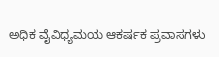ಅಧಿಕ ವೈವಿಧ್ಯಮಯ ಆಕರ್ಷಕ ಪ್ರವಾಸಗಳು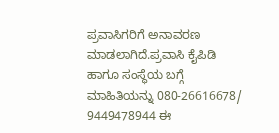ಪ್ರವಾಸಿಗರಿಗೆ ಅನಾವರಣ ಮಾಡಲಾಗಿದೆ.ಪ್ರವಾಸಿ ಕೈಪಿಡಿ ಹಾಗೂ ಸಂಸ್ಥೆಯ ಬಗ್ಗೆ ಮಾಹಿತಿಯನ್ನು 080-26616678/ 9449478944 ಈ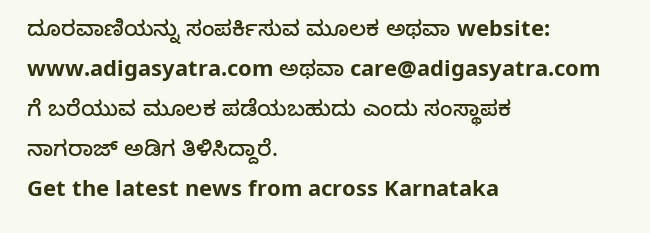ದೂರವಾಣಿಯನ್ನು ಸಂಪರ್ಕಿಸುವ ಮೂಲಕ ಅಥವಾ website: www.adigasyatra.com ಅಥವಾ care@adigasyatra.com ಗೆ ಬರೆಯುವ ಮೂಲಕ ಪಡೆಯಬಹುದು ಎಂದು ಸಂಸ್ಥಾಪಕ ನಾಗರಾಜ್ ಅಡಿಗ ತಿಳಿಸಿದ್ದಾರೆ.
Get the latest news from across Karnataka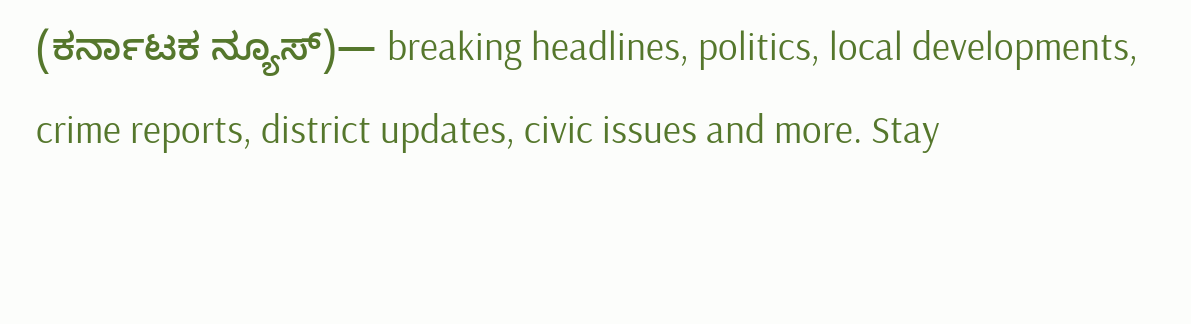(ಕರ್ನಾಟಕ ನ್ಯೂಸ್)— breaking headlines, politics, local developments, crime reports, district updates, civic issues and more. Stay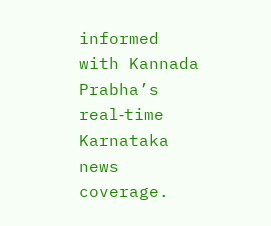informed with Kannada Prabha’s real‑time Karnataka news coverage.